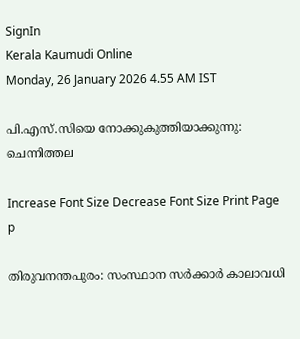SignIn
Kerala Kaumudi Online
Monday, 26 January 2026 4.55 AM IST

പി.എസ്.സിയെ നോക്കുകുത്തിയാക്കുന്നു: ചെന്നിത്തല

Increase Font Size Decrease Font Size Print Page
p

തിരുവനന്തപുരം: സംസ്ഥാന സർക്കാർ കാലാവധി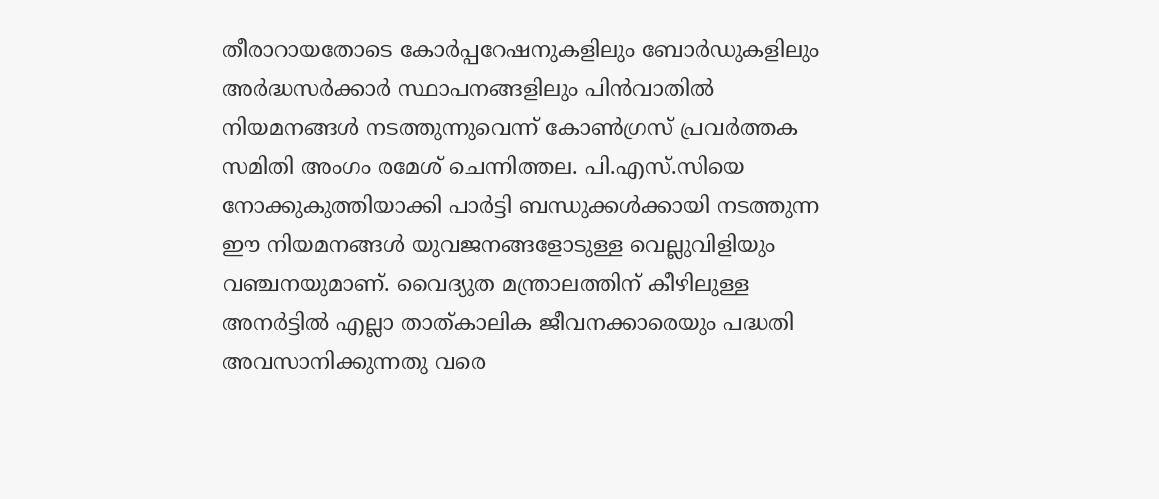തീരാറായതോടെ കോർപ്പറേഷനുകളിലും ബോർഡുകളിലും അർദ്ധസർക്കാർ സ്ഥാപനങ്ങളിലും പിൻവാതിൽ നിയമനങ്ങൾ നടത്തുന്നുവെന്ന് കോൺഗ്രസ് പ്രവർത്തക സമിതി അംഗം രമേശ് ചെന്നിത്തല. പി.എസ്.സിയെ നോക്കുകുത്തിയാക്കി പാർട്ടി ബന്ധുക്കൾക്കായി നടത്തുന്ന ഈ നിയമനങ്ങൾ യുവജനങ്ങളോടുള്ള വെല്ലുവിളിയും വഞ്ചനയുമാണ്. വൈദ്യുത മന്ത്രാലത്തിന് കീഴിലുള്ള അനർട്ടിൽ എല്ലാ താത്കാലിക ജീവനക്കാരെയും പദ്ധതി അവസാനിക്കുന്നതു വരെ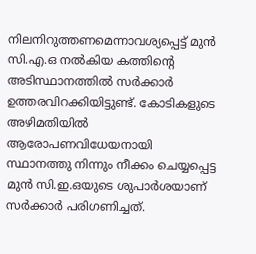നിലനിറുത്തണമെന്നാവശ്യപ്പെട്ട് മുൻ സി.എ.ഒ നൽകിയ കത്തിന്റെ അടിസ്ഥാനത്തിൽ സർക്കാർ ഉത്തരവിറക്കിയിട്ടുണ്ട്. കോടികളുടെ അഴിമതിയിൽ ആരോപണവിധേയനായി സ്ഥാനത്തു നിന്നും നീക്കം ചെയ്യപ്പെട്ട മുൻ സി.ഇ.ഒയുടെ ശുപാർശയാണ് സർക്കാർ പരിഗണിച്ചത്.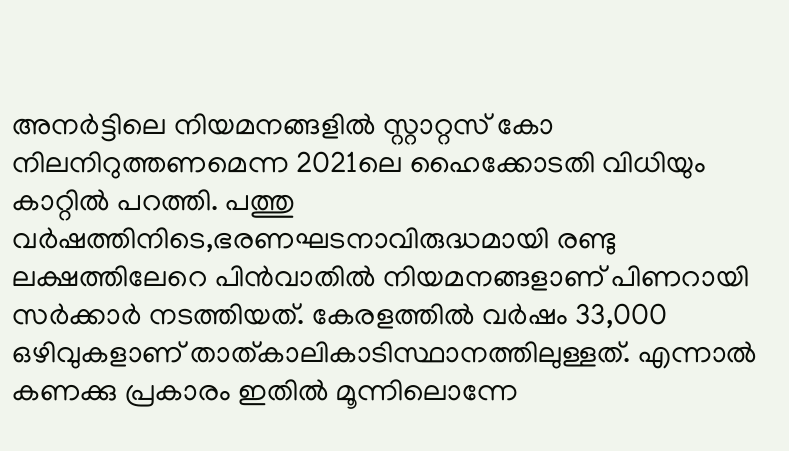അനർട്ടിലെ നിയമനങ്ങളിൽ സ്റ്റാറ്റസ് കോ നിലനിറുത്തണമെന്ന 2021ലെ ഹൈക്കോടതി വിധിയും കാറ്റിൽ പറത്തി. പത്തു വർഷത്തിനിടെ,ഭരണഘടനാവിരുദ്ധമായി രണ്ടു ലക്ഷത്തിലേറെ പിൻവാതിൽ നിയമനങ്ങളാണ് പിണറായി സർക്കാർ നടത്തിയത്. കേരളത്തിൽ വർഷം 33,000 ഒഴിവുകളാണ് താത്കാലികാടിസ്ഥാനത്തിലുള്ളത്. എന്നാൽ കണക്കു പ്രകാരം ഇതിൽ മൂന്നിലൊന്നേ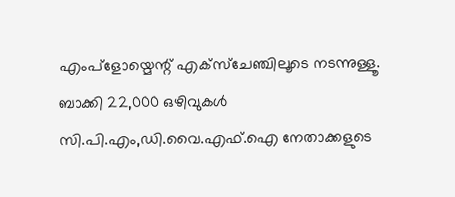എംപ്ളോയ്മെന്റ് എക്സ്‌ചേഞ്ചിലൂടെ നടന്നുള്ളൂ. ബാക്കി 22,000 ഒഴിവുകൾ സി.പി.എം,ഡി.വൈ.എഫ്‌.ഐ നേതാക്കളുടെ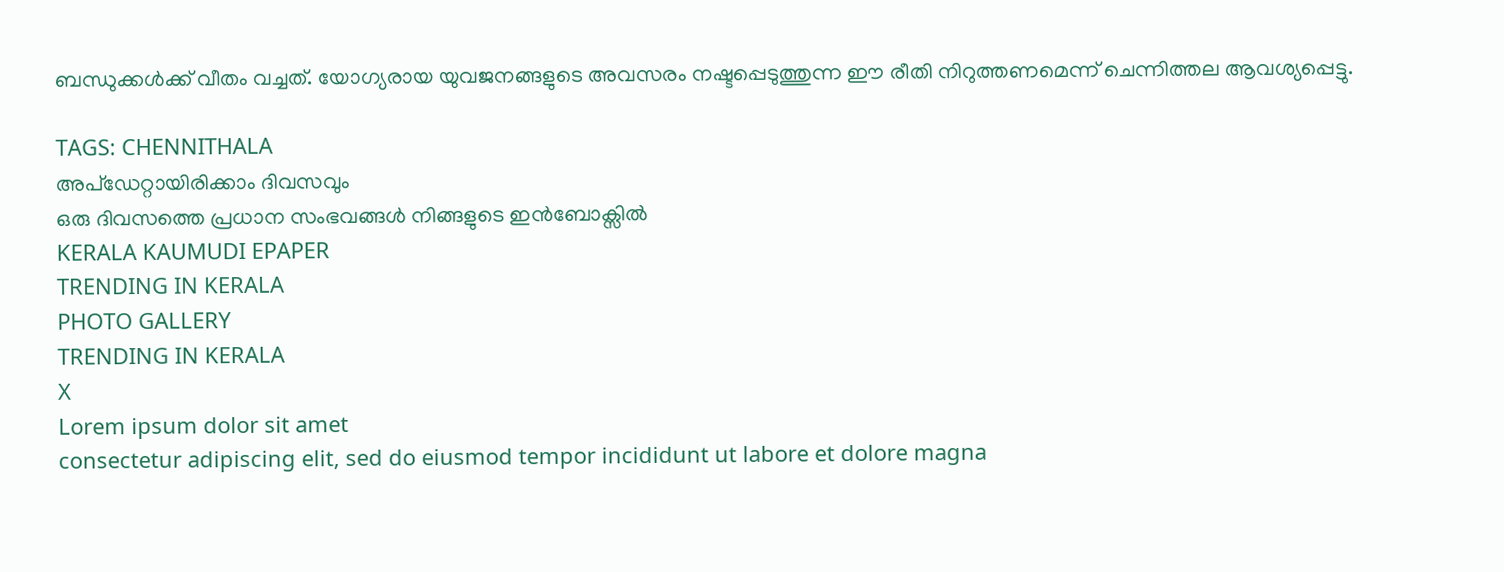ബന്ധുക്കൾക്ക് വീതം വച്ചത്. യോഗ്യരായ യുവജനങ്ങളുടെ അവസരം നഷ്ടപ്പെടുത്തുന്ന ഈ രീതി നിറുത്തണമെന്ന് ചെന്നിത്തല ആവശ്യപ്പെട്ടു.

TAGS: CHENNITHALA
അപ്ഡേറ്റായിരിക്കാം ദിവസവും
ഒരു ദിവസത്തെ പ്രധാന സംഭവങ്ങൾ നിങ്ങളുടെ ഇൻബോക്സിൽ
KERALA KAUMUDI EPAPER
TRENDING IN KERALA
PHOTO GALLERY
TRENDING IN KERALA
X
Lorem ipsum dolor sit amet
consectetur adipiscing elit, sed do eiusmod tempor incididunt ut labore et dolore magna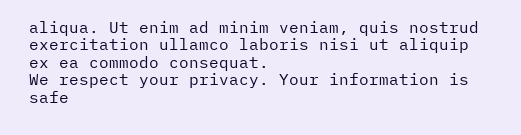aliqua. Ut enim ad minim veniam, quis nostrud exercitation ullamco laboris nisi ut aliquip ex ea commodo consequat.
We respect your privacy. Your information is safe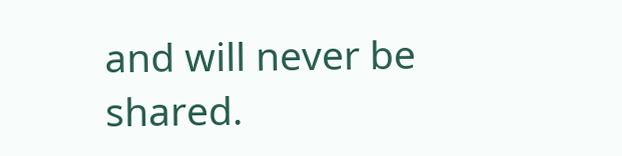and will never be shared.